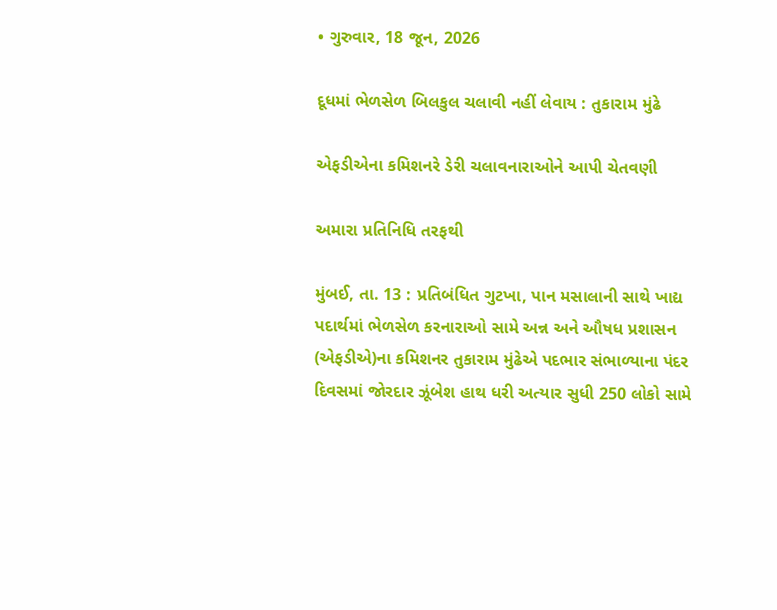• ગુરુવાર, 18 જૂન, 2026

દૂધમાં ભેળસેળ બિલકુલ ચલાવી નહીં લેવાય : તુકારામ મુંઢે

એફડીએના કમિશનરે ડેરી ચલાવનારાઓને આપી ચેતવણી

અમારા પ્રતિનિધિ તરફથી

મુંબઈ, તા. 13 : પ્રતિબંધિત ગુટખા, પાન મસાલાની સાથે ખાદ્ય પદાર્થમાં ભેળસેળ કરનારાઓ સામે અન્ન અને ઔષધ પ્રશાસન (એફડીએ)ના કમિશનર તુકારામ મુંઢેએ પદભાર સંભાળ્યાના પંદર દિવસમાં જોરદાર ઝૂંબેશ હાથ ધરી અત્યાર સુધી 250 લોકો સામે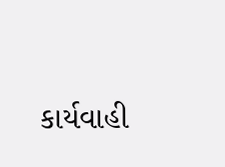કાર્યવાહી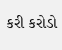કરી કરોડો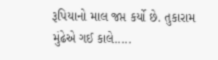રૂપિયાનો માલ જપ્ત કર્યો છે. તુકારામ મુંઢેએ ગઈ કાલે.....